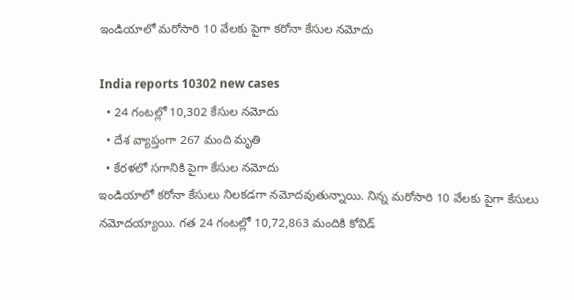ఇండియాలో మరోసారి 10 వేలకు పైగా కరోనా కేసుల నమోదు

India reports 10302 new cases
  • 24 గంటల్లో 10,302 కేసుల నమోదు
  • దేశ వ్యాప్తంగా 267 మంది మృతి
  • కేరళలో సగానికి పైగా కేసుల నమోదు
ఇండియాలో కరోనా కేసులు నిలకడగా నమోదవుతున్నాయి. నిన్న మరోసారి 10 వేలకు పైగా కేసులు నమోదయ్యాయి. గత 24 గంటల్లో 10,72,863 మందికి కోవిడ్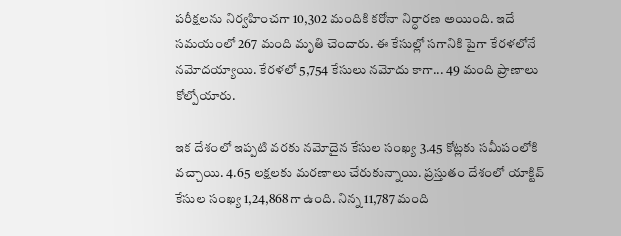పరీక్షలను నిర్వహించగా 10,302 మందికి కరోనా నిర్ధారణ అయింది. ఇదే సమయంలో 267 మంది మృతి చెందారు. ఈ కేసుల్లో సగానికి పైగా కేరళలోనే నమోదయ్యాయి. కేరళలో 5,754 కేసులు నమోదు కాగా... 49 మంది ప్రాణాలు కోల్పోయారు.

ఇక దేశంలో ఇప్పటి వరకు నమోదైన కేసుల సంఖ్య 3.45 కోట్లకు సమీపంలోకి వచ్చాయి. 4.65 లక్షలకు మరణాలు చేరుకున్నాయి. ప్రస్తుతం దేశంలో యాక్టివ్ కేసుల సంఖ్య 1,24,868గా ఉంది. నిన్న 11,787 మంది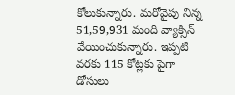కోలుకున్నారు. మరోవైపు నిన్న 51,59,931 మంది వ్యాక్సిన్ వేయించుకున్నారు. ఇప్పటి వరకు 115 కోట్లకు పైగా డోసులు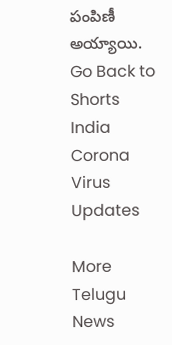పంపిణీ అయ్యాయి.
Go Back to Shorts
India
Corona Virus
Updates

More Telugu News